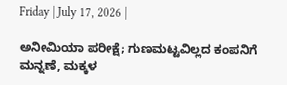Friday | July 17, 2026 |

ಅನೀಮಿಯಾ ಪರೀಕ್ಷೆ; ಗುಣಮಟ್ಟವಿಲ್ಲದ ಕಂಪನಿಗೆ ಮನ್ನಣೆ, ಮಕ್ಕಳ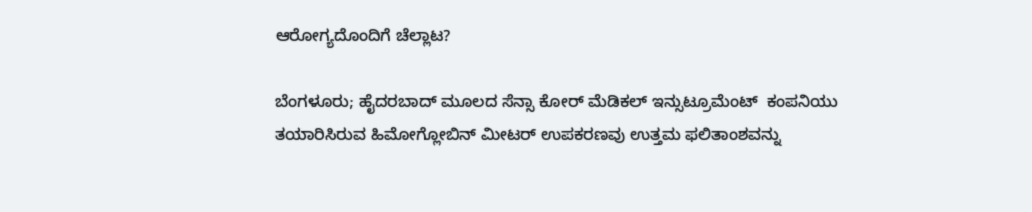ಆರೋಗ್ಯದೊಂದಿಗೆ ಚೆಲ್ಲಾಟ?

ಬೆಂಗಳೂರು; ಹೈದರಬಾದ್‌ ಮೂಲದ ಸೆನ್ಸಾ ಕೋರ್‍‌ ಮೆಡಿಕಲ್‌ ಇನ್ಸುಟ್ರೂಮೆಂಟ್‌  ಕಂಪನಿಯು ತಯಾರಿಸಿರುವ ಹಿಮೋಗ್ಲೋಬಿನ್‌ ಮೀಟರ್‍‌ ಉಪಕರಣವು ಉತ್ತಮ ಫಲಿತಾಂಶವನ್ನು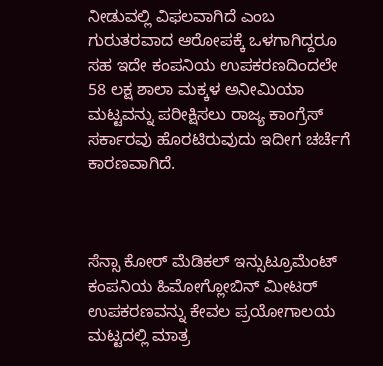ನೀಡುವಲ್ಲಿ ವಿಫಲವಾಗಿದೆ ಎಂಬ ಗುರುತರವಾದ ಆರೋಪಕ್ಕೆ ಒಳಗಾಗಿದ್ದರೂ ಸಹ ಇದೇ ಕಂಪನಿಯ ಉಪಕರಣದಿಂದಲೇ 58 ಲಕ್ಷ ಶಾಲಾ ಮಕ್ಕಳ ಅನೀಮಿಯಾ ಮಟ್ಟವನ್ನು ಪರೀಕ್ಷಿಸಲು ರಾಜ್ಯ ಕಾಂಗ್ರೆಸ್‌ ಸರ್ಕಾರವು ಹೊರಟಿರುವುದು ಇದೀಗ ಚರ್ಚೆಗೆ ಕಾರಣವಾಗಿದೆ.



ಸೆನ್ಸಾ ಕೋರ್‍‌ ಮೆಡಿಕಲ್‌ ಇನ್ಸುಟ್ರೂಮೆಂಟ್‌ ಕಂಪನಿಯ ಹಿಮೋಗ್ಲೋಬಿನ್‌ ಮೀಟರ್‍‌ ಉಪಕರಣವನ್ನು ಕೇವಲ ಪ್ರಯೋಗಾಲಯ ಮಟ್ಟದಲ್ಲಿ ಮಾತ್ರ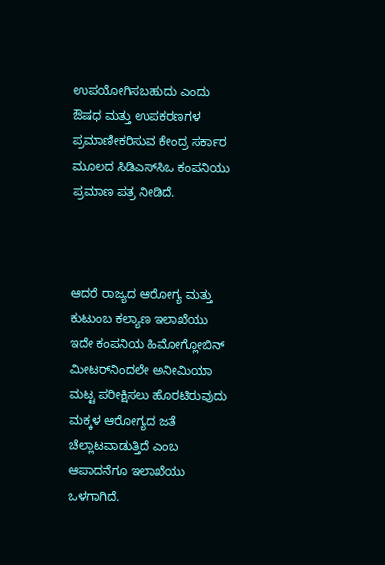ಉಪಯೋಗಿಸಬಹುದು ಎಂದು ಔಷಧ ಮತ್ತು ಉಪಕರಣಗಳ ಪ್ರಮಾಣೀಕರಿಸುವ ಕೇಂದ್ರ ಸರ್ಕಾರ ಮೂಲದ ಸಿಡಿಎಸ್‌ಸಿಒ ಕಂಪನಿಯು  ಪ್ರಮಾಣ ಪತ್ರ ನೀಡಿದೆ.



ಆದರೆ ರಾಜ್ಯದ ಆರೋಗ್ಯ ಮತ್ತು ಕುಟುಂಬ ಕಲ್ಯಾಣ ಇಲಾಖೆಯು ಇದೇ ಕಂಪನಿಯ ಹಿಮೋಗ್ಲೋಬಿನ್ ಮೀಟರ್‍‌ನಿಂದಲೇ ಅನೀಮಿಯಾ  ಮಟ್ಟ ಪರೀಕ್ಷಿಸಲು ಹೊರಟಿರುವುದು ಮಕ್ಕಳ ಆರೋಗ್ಯದ ಜತೆ  ಚೆಲ್ಲಾಟವಾಡುತ್ತಿದೆ ಎಂಬ ಆಪಾದನೆಗೂ ಇಲಾಖೆಯು  ಒಳಗಾಗಿದೆ.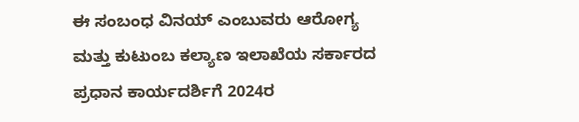ಈ ಸಂಬಂಧ ವಿನಯ್‌ ಎಂಬುವರು ಆರೋಗ್ಯ ಮತ್ತು ಕುಟುಂಬ ಕಲ್ಯಾಣ ಇಲಾಖೆಯ ಸರ್ಕಾರದ ಪ್ರಧಾನ ಕಾರ್ಯದರ್ಶಿಗೆ 2024ರ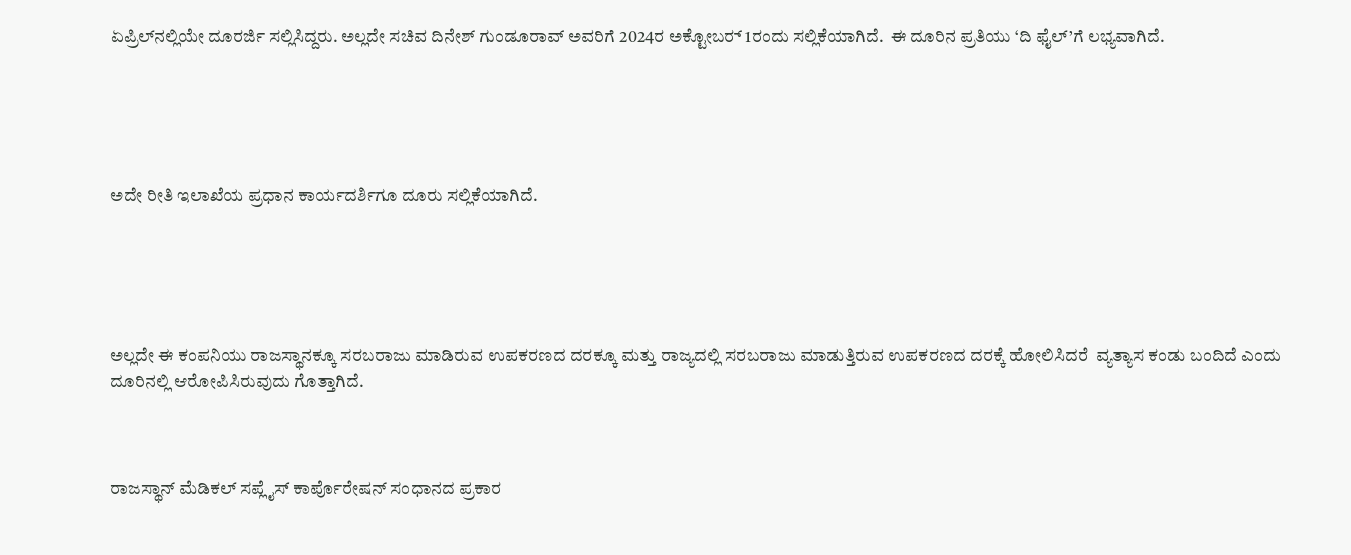ಏಪ್ರಿಲ್‌ನಲ್ಲಿಯೇ ದೂರರ್ಜಿ ಸಲ್ಲಿಸಿದ್ದರು. ಅಲ್ಲದೇ ಸಚಿವ ದಿನೇಶ್‌ ಗುಂಡೂರಾವ್‌ ಅವರಿಗೆ 2024ರ ಅಕ್ಟೋಬರ್‍‌ 1ರಂದು ಸಲ್ಲಿಕೆಯಾಗಿದೆ.  ಈ ದೂರಿನ ಪ್ರತಿಯು ‘ದಿ ಫೈಲ್‌’ಗೆ ಲಭ್ಯವಾಗಿದೆ.





ಅದೇ ರೀತಿ ಇಲಾಖೆಯ ಪ್ರಧಾನ ಕಾರ್ಯದರ್ಶಿಗೂ ದೂರು ಸಲ್ಲಿಕೆಯಾಗಿದೆ.





ಅಲ್ಲದೇ ಈ ಕಂಪನಿಯು ರಾಜಸ್ಥಾನಕ್ಕೂ ಸರಬರಾಜು ಮಾಡಿರುವ ಉಪಕರಣದ ದರಕ್ಕೂ ಮತ್ತು ರಾಜ್ಯದಲ್ಲಿ ಸರಬರಾಜು ಮಾಡುತ್ತಿರುವ ಉಪಕರಣದ ದರಕ್ಕೆ ಹೋಲಿಸಿದರೆ  ವ್ಯತ್ಯಾಸ ಕಂಡು ಬಂದಿದೆ ಎಂದು ದೂರಿನಲ್ಲಿ ಆರೋಪಿಸಿರುವುದು ಗೊತ್ತಾಗಿದೆ.



ರಾಜಸ್ಥಾನ್ ಮೆಡಿಕಲ್ ಸಪ್ಲೈಸ್ ಕಾರ್ಪೊರೇಷನ್ ಸಂಧಾನದ ಪ್ರಕಾರ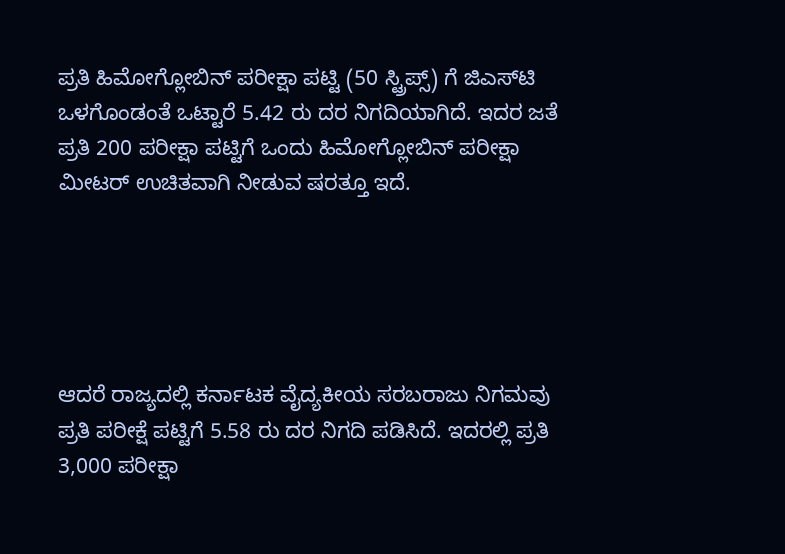ಪ್ರತಿ ಹಿಮೋಗ್ಲೋಬಿನ್ ಪರೀಕ್ಷಾ ಪಟ್ಟಿ (50 ಸ್ಟ್ರಿಪ್ಸ್‌) ಗೆ ಜಿಎಸ್‌ಟಿ ಒಳಗೊಂಡಂತೆ ಒಟ್ಟಾರೆ 5.42 ರು ದರ ನಿಗದಿಯಾಗಿದೆ. ಇದರ ಜತೆ ಪ್ರತಿ 200 ಪರೀಕ್ಷಾ ಪಟ್ಟಿಗೆ ಒಂದು ಹಿಮೋಗ್ಲೋಬಿನ್ ಪರೀಕ್ಷಾ ಮೀಟರ್‍‌ ಉಚಿತವಾಗಿ ನೀಡುವ ಷರತ್ತೂ ಇದೆ.





ಆದರೆ ರಾಜ್ಯದಲ್ಲಿ ಕರ್ನಾಟಕ ವೈದ್ಯಕೀಯ ಸರಬರಾಜು ನಿಗಮವು ಪ್ರತಿ ಪರೀಕ್ಷೆ ಪಟ್ಟಿಗೆ 5.58 ರು ದರ ನಿಗದಿ ಪಡಿಸಿದೆ. ಇದರಲ್ಲಿ ಪ್ರತಿ 3,000 ಪರೀಕ್ಷಾ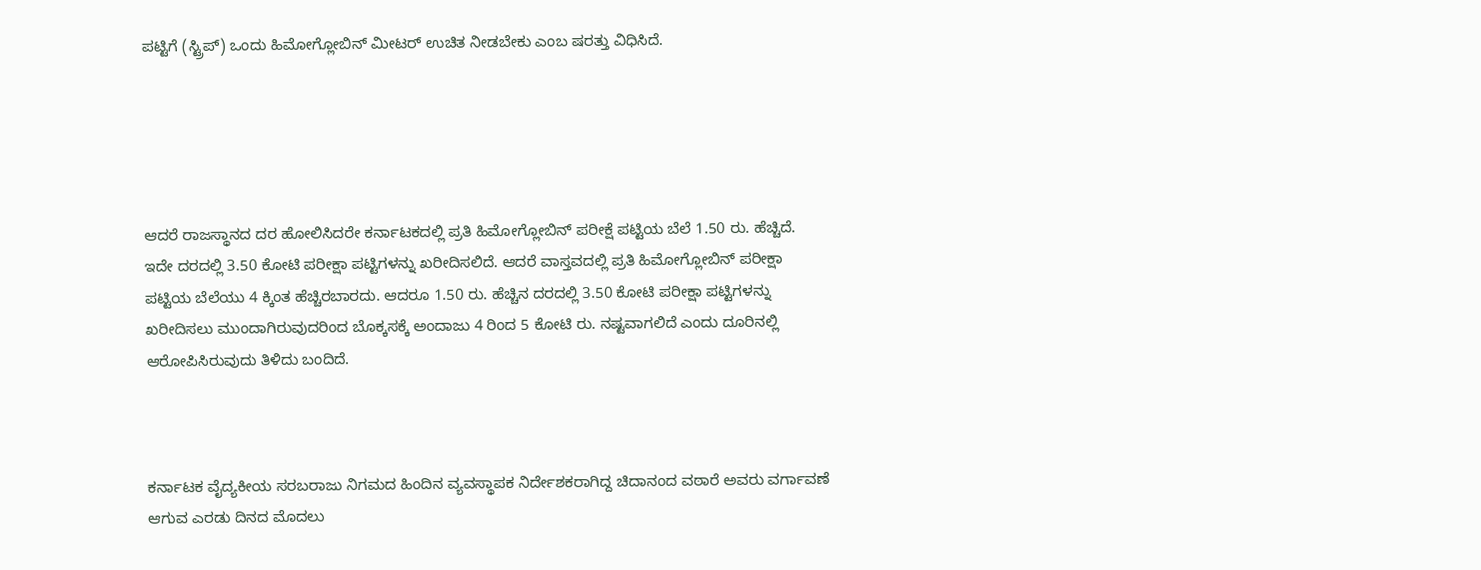ಪಟ್ಟಿಗೆ (ಸ್ಟ್ರಿಪ್‌) ಒಂದು ಹಿಮೋಗ್ಲೋಬಿನ್ ಮೀಟರ್‍‌ ಉಚಿತ ನೀಡಬೇಕು ಎಂಬ ಷರತ್ತು ವಿಧಿಸಿದೆ.





ಆದರೆ ರಾಜಸ್ಥಾನದ ದರ ಹೋಲಿಸಿದರೇ ಕರ್ನಾಟಕದಲ್ಲಿ ಪ್ರತಿ ಹಿಮೋಗ್ಲೋಬಿನ್‌ ಪರೀಕ್ಷೆ ಪಟ್ಟಿಯ ಬೆಲೆ 1.50 ರು. ಹೆಚ್ಚಿದೆ. ಇದೇ ದರದಲ್ಲಿ 3.50 ಕೋಟಿ ಪರೀಕ್ಷಾ ಪಟ್ಟಿಗಳನ್ನು ಖರೀದಿಸಲಿದೆ. ಆದರೆ ವಾಸ್ತವದಲ್ಲಿ ಪ್ರತಿ ಹಿಮೋಗ್ಲೋಬಿನ್ ಪರೀಕ್ಷಾ ಪಟ್ಟಿಯ ಬೆಲೆಯು 4 ಕ್ಕಿಂತ ಹೆಚ್ಚಿರಬಾರದು. ಆದರೂ 1.50 ರು. ಹೆಚ್ಚಿನ ದರದಲ್ಲಿ 3.50 ಕೋಟಿ ಪರೀಕ್ಷಾ ಪಟ್ಟಿಗಳನ್ನು ಖರೀದಿಸಲು ಮುಂದಾಗಿರುವುದರಿಂದ ಬೊಕ್ಕಸಕ್ಕೆ ಅಂದಾಜು 4 ರಿಂದ 5 ಕೋಟಿ ರು. ನಷ್ಟವಾಗಲಿದೆ ಎಂದು ದೂರಿನಲ್ಲಿ ಆರೋಪಿಸಿರುವುದು ತಿಳಿದು ಬಂದಿದೆ.



ಕರ್ನಾಟಕ ವೈದ್ಯಕೀಯ ಸರಬರಾಜು ನಿಗಮದ ಹಿಂದಿನ ವ್ಯವಸ್ಥಾಪಕ ನಿರ್ದೇಶಕರಾಗಿದ್ದ ಚಿದಾನಂದ ವಠಾರೆ ಅವರು ವರ್ಗಾವಣೆ ಆಗುವ ಎರಡು ದಿನದ ಮೊದಲು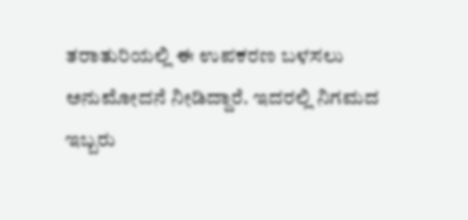ತರಾತುರಿಯಲ್ಲಿ ಈ ಉಪಕರಣ ಬಳಸಲು ಅನುಮೋದನೆ ನೀಡಿದ್ದಾರೆ. ಇದರಲ್ಲಿ ನಿಗಮದ ಇಬ್ಬರು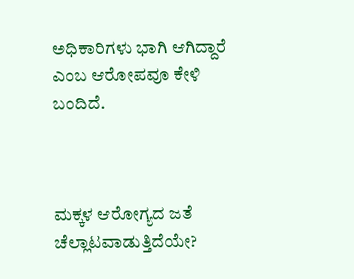ಅಧಿಕಾರಿಗಳು ಭಾಗಿ ಆಗಿದ್ದಾರೆ ಎಂಬ ಆರೋಪವೂ ಕೇಳಿ ಬಂದಿದೆ.



ಮಕ್ಕಳ ಆರೋಗ್ಯದ ಜತೆ ಚೆಲ್ಲಾಟವಾಡುತ್ತಿದೆಯೇ?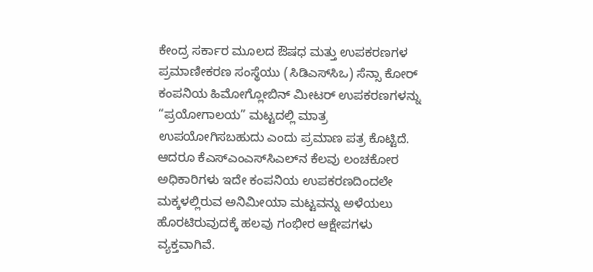ಕೇಂದ್ರ ಸರ್ಕಾರ ಮೂಲದ ಔಷಧ ಮತ್ತು ಉಪಕರಣಗಳ ಪ್ರಮಾಣೀಕರಣ ಸಂಸ್ಥೆಯು (ಸಿಡಿಎಸ್‌ಸಿಒ) ಸೆನ್ಸಾ ಕೋರ್‍‌ ಕಂಪನಿಯ ಹಿಮೋಗ್ಲೋಬಿನ್ ಮೀಟರ್ ಉಪಕರಣಗಳನ್ನು “ಪ್ರಯೋಗಾಲಯ” ಮಟ್ಟದಲ್ಲಿ ಮಾತ್ರ ಉಪಯೋಗಿಸಬಹುದು ಎಂದು ಪ್ರಮಾಣ ಪತ್ರ ಕೊಟ್ಟಿದೆ. ಆದರೂ ಕೆಎಸ್‌ಎಂಎಸ್‌ಸಿಎಲ್‌ನ ಕೆಲವು ಲಂಚಕೋರ ಅಧಿಕಾರಿಗಳು ಇದೇ ಕಂಪನಿಯ ಉಪಕರಣದಿಂದಲೇ ಮಕ್ಕಳಲ್ಲಿರುವ ಅನಿಮೀಯಾ ಮಟ್ಟವನ್ನು ಅಳೆಯಲು ಹೊರಟಿರುವುದಕ್ಕೆ ಹಲವು ಗಂಭೀರ ಆಕ್ಷೇಪಗಳು ವ್ಯಕ್ತವಾಗಿವೆ.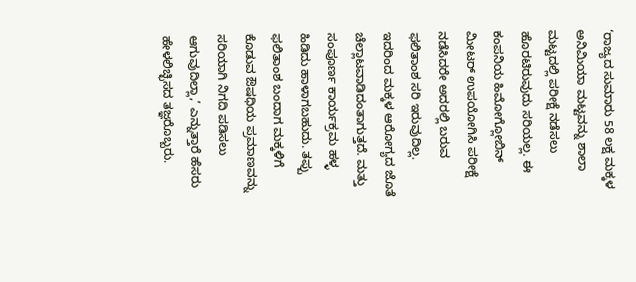‘ರಾಜ್ಯದ ಸುಮಾರು 58 ಲಕ್ಷ ಮಕ್ಕಳ ಅನಿಮಿಯಾ ಮಟ್ಟವನ್ನು ಶಾಲಾ ಮಟ್ಟದಲ್ಲಿ ಪರೀಕ್ಷೆ ನಡೆಸಲು ಹೊರಟಿರುವುದು ಸರಿಯಲ್ಲ. ಈ ಕಂಪನಿಯ ಹಿಮೋಗ್ಲೋಬಿನ್ ಮೀಟರ್ ಉಪಯೋಗಿಸಿ ಪರೀಕ್ಷೆ ನಡೆಸಿದರೇ ಅದರಲ್ಲಿ ಬರುವ ಫಲಿತಾಂಶ ಸರಿ ಇರುವುದಿಲ್ಲ. ಇದರಿಂದ ಮಕ್ಕಳ ಆರೋಗ್ಯದ ಜೊತೆ ಚೆಲ್ಲಾಟವಾಡಿದಂತಾಗುತ್ತದೆ. ಮತ್ತು ಸಂಪೂರ್ಣ ಕಾರ್ಯಕ್ರಮ ಹಳ್ಳ ಹಿಡಿದು ಹಾಳಾಗಬಹುದು. ತಪ್ಪು ಫಲಿತಾಂಶ ಬಂದಾಗ ಮಕ್ಕಳಿಗೆ ಕೊಡುವ ಔಷಧಿಯ ಪ್ರಮಾಣವನ್ನು ಸರಿಯಾಗಿ ನಿಗದಿ ಪಡಿಸಲು ಆಗುವುದಿಲ್ಲಾ,’ ಎನ್ನುತ್ತಾರೆ ಹೆಸರು ಹೇಳಲಿಚ್ಛಿಸದ ತಜ್ಞರೊಬ್ಬರು.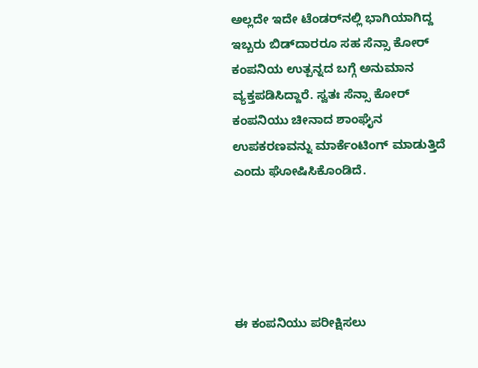ಅಲ್ಲದೇ ಇದೇ ಟೆಂಡರ್‍‌ನಲ್ಲಿ ಭಾಗಿಯಾಗಿದ್ದ ಇಬ್ಬರು ಬಿಡ್‌ದಾರರೂ ಸಹ ಸೆನ್ಸಾ ಕೋರ್‍‌ ಕಂಪನಿಯ ಉತ್ಪನ್ನದ ಬಗ್ಗೆ ಅನುಮಾನ ವ್ಯಕ್ತಪಡಿಸಿದ್ದಾರೆ. ಸ್ವತಃ ಸೆನ್ಸಾ ಕೋರ್‍‌ ಕಂಪನಿಯು ಚೀನಾದ ಶಾಂಘೈನ ಉಪಕರಣವನ್ನು ಮಾರ್ಕೆಂಟಿಂಗ್‌ ಮಾಡುತ್ತಿದೆ ಎಂದು ಘೋಷಿಸಿಕೊಂಡಿದೆ.





ಈ ಕಂಪನಿಯು ಪರೀಕ್ಷಿಸಲು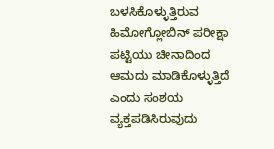ಬಳಸಿಕೊಳ್ಳುತ್ತಿರುವ ಹಿಮೋಗ್ಲೋಬಿನ್‌ ಪರೀಕ್ಷಾ ಪಟ್ಟಿಯು ಚೀನಾದಿಂದ ಆಮದು ಮಾಡಿಕೊಳ್ಳುತ್ತಿದೆ ಎಂದು ಸಂಶಯ ವ್ಯಕ್ತಪಡಿಸಿರುವುದು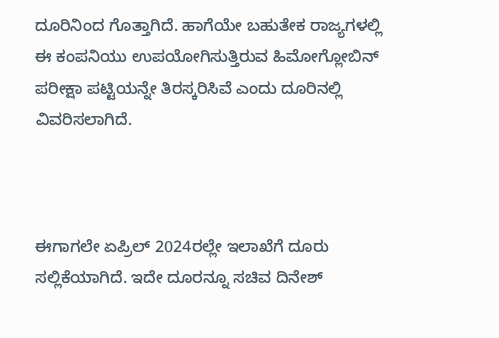ದೂರಿನಿಂದ ಗೊತ್ತಾಗಿದೆ. ಹಾಗೆಯೇ ಬಹುತೇಕ ರಾಜ್ಯಗಳಲ್ಲಿ ಈ ಕಂಪನಿಯು ಉಪಯೋಗಿಸುತ್ತಿರುವ ಹಿಮೋಗ್ಲೋಬಿನ್‌ ಪರೀಕ್ಷಾ ಪಟ್ಟಿಯನ್ನೇ ತಿರಸ್ಕರಿಸಿವೆ ಎಂದು ದೂರಿನಲ್ಲಿ ವಿವರಿಸಲಾಗಿದೆ.



ಈಗಾಗಲೇ ಏಪ್ರಿಲ್‌ 2024ರಲ್ಲೇ ಇಲಾಖೆಗೆ ದೂರು ಸಲ್ಲಿಕೆಯಾಗಿದೆ. ಇದೇ ದೂರನ್ನೂ ಸಚಿವ ದಿನೇಶ್‌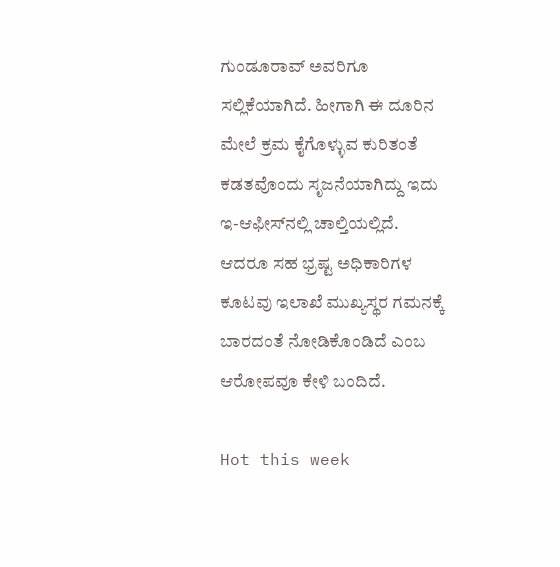ಗುಂಡೂರಾವ್‌ ಅವರಿಗೂ ಸಲ್ಲಿಕೆಯಾಗಿದೆ. ಹೀಗಾಗಿ ಈ ದೂರಿನ ಮೇಲೆ ಕ್ರಮ ಕೈಗೊಳ್ಳುವ ಕುರಿತಂತೆ ಕಡತವೊಂದು ಸೃಜನೆಯಾಗಿದ್ದು ಇದು ಇ-ಆಫೀಸ್‌ನಲ್ಲಿ ಚಾಲ್ತಿಯಲ್ಲಿದೆ. ಆದರೂ ಸಹ ಭ್ರಷ್ಟ ಅಧಿಕಾರಿಗಳ ಕೂಟವು ಇಲಾಖೆ ಮುಖ್ಯಸ್ಥರ ಗಮನಕ್ಕೆ ಬಾರದಂತೆ ನೋಡಿಕೊಂಡಿದೆ ಎಂಬ ಆರೋಪವೂ ಕೇಳಿ ಬಂದಿದೆ.

Hot this week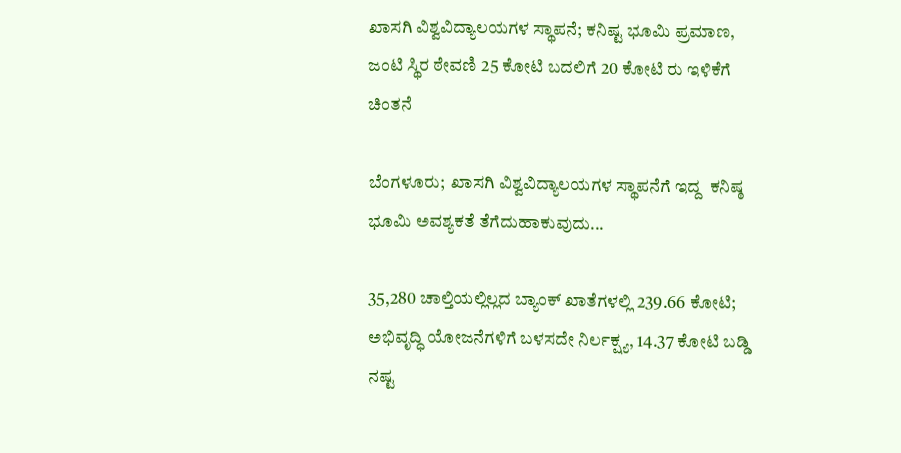ಖಾಸಗಿ ವಿಶ್ವವಿದ್ಯಾಲಯಗಳ ಸ್ಥಾಪನೆ; ಕನಿಷ್ಟ ಭೂಮಿ ಪ್ರಮಾಣ, ಜಂಟಿ ಸ್ಥಿರ ಠೇವಣಿ 25 ಕೋಟಿ ಬದಲಿಗೆ 20 ಕೋಟಿ ರು ಇಳಿಕೆಗೆ ಚಿಂತನೆ

ಬೆಂಗಳೂರು;  ಖಾಸಗಿ ವಿಶ್ವವಿದ್ಯಾಲಯಗಳ ಸ್ಥಾಪನೆಗೆ ಇದ್ದ  ಕನಿಷ್ಠ ಭೂಮಿ ಅವಶ್ಯಕತೆ ತೆಗೆದುಹಾಕುವುದು...

35,280 ಚಾಲ್ತಿಯಲ್ಲಿಲ್ಲದ ಬ್ಯಾಂಕ್‌ ಖಾತೆಗಳಲ್ಲಿ 239.66 ಕೋಟಿ; ಅಭಿವೃದ್ಧಿ ಯೋಜನೆಗಳಿಗೆ ಬಳಸದೇ ನಿರ್ಲಕ್ಷ್ಯ, 14.37 ಕೋಟಿ ಬಡ್ಡಿ ನಷ್ಟ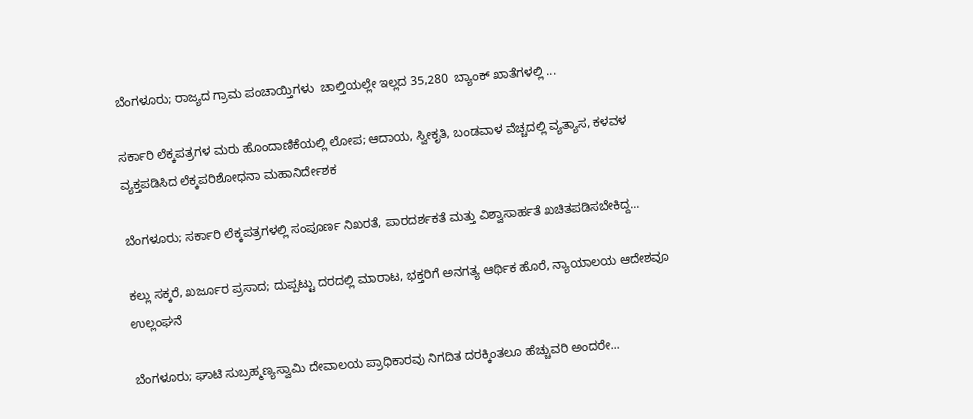ಬೆಂಗಳೂರು; ರಾಜ್ಯದ ಗ್ರಾಮ ಪಂಚಾಯ್ತಿಗಳು  ಚಾಲ್ತಿಯಲ್ಲೇ ಇಲ್ಲದ 35,280  ಬ್ಯಾಂಕ್‌ ಖಾತೆಗಳಲ್ಲಿ ...

ಸರ್ಕಾರಿ ಲೆಕ್ಕಪತ್ರಗಳ ಮರು ಹೊಂದಾಣಿಕೆಯಲ್ಲಿ ಲೋಪ; ಆದಾಯ, ಸ್ವೀಕೃತಿ, ಬಂಡವಾಳ ವೆಚ್ಚದಲ್ಲಿ ವ್ಯತ್ಯಾಸ, ಕಳವಳ ವ್ಯಕ್ತಪಡಿಸಿದ ಲೆಕ್ಕಪರಿಶೋಧನಾ ಮಹಾನಿರ್ದೇಶಕ

ಬೆಂಗಳೂರು; ಸರ್ಕಾರಿ ಲೆಕ್ಕಪತ್ರಗಳಲ್ಲಿ ಸಂಪೂರ್ಣ ನಿಖರತೆ, ಪಾರದರ್ಶಕತೆ ಮತ್ತು ವಿಶ್ವಾಸಾರ್ಹತೆ ಖಚಿತಪಡಿಸಬೇಕಿದ್ದ...

ಕಲ್ಲು ಸಕ್ಕರೆ, ಖರ್ಜೂರ ಪ್ರಸಾದ; ದುಪ್ಪಟ್ಟು ದರದಲ್ಲಿ ಮಾರಾಟ, ಭಕ್ತರಿಗೆ ಅನಗತ್ಯ ಆರ್ಥಿಕ ಹೊರೆ, ನ್ಯಾಯಾಲಯ ಆದೇಶವೂ ಉಲ್ಲಂಘನೆ

ಬೆಂಗಳೂರು; ಘಾಟಿ ಸುಬ್ರಹ್ಮಣ್ಯಸ್ವಾಮಿ ದೇವಾಲಯ ಪ್ರಾಧಿಕಾರವು ನಿಗದಿತ ದರಕ್ಕಿಂತಲೂ ಹೆಚ್ಚುವರಿ ಅಂದರೇ...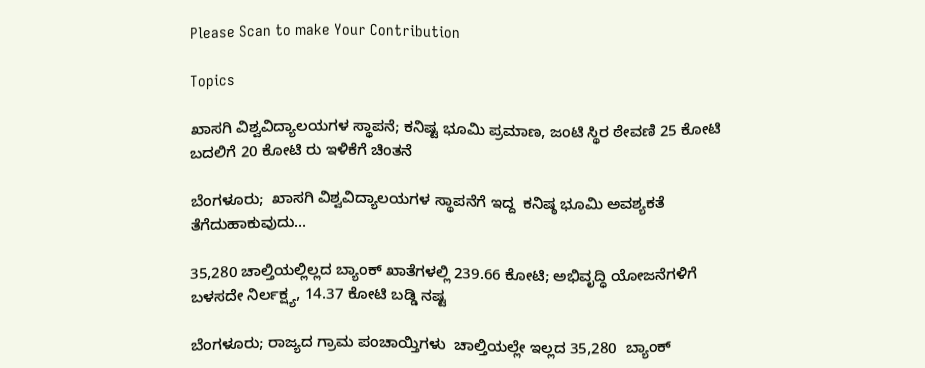Please Scan to make Your Contribution

Topics

ಖಾಸಗಿ ವಿಶ್ವವಿದ್ಯಾಲಯಗಳ ಸ್ಥಾಪನೆ; ಕನಿಷ್ಟ ಭೂಮಿ ಪ್ರಮಾಣ, ಜಂಟಿ ಸ್ಥಿರ ಠೇವಣಿ 25 ಕೋಟಿ ಬದಲಿಗೆ 20 ಕೋಟಿ ರು ಇಳಿಕೆಗೆ ಚಿಂತನೆ

ಬೆಂಗಳೂರು;  ಖಾಸಗಿ ವಿಶ್ವವಿದ್ಯಾಲಯಗಳ ಸ್ಥಾಪನೆಗೆ ಇದ್ದ  ಕನಿಷ್ಠ ಭೂಮಿ ಅವಶ್ಯಕತೆ ತೆಗೆದುಹಾಕುವುದು...

35,280 ಚಾಲ್ತಿಯಲ್ಲಿಲ್ಲದ ಬ್ಯಾಂಕ್‌ ಖಾತೆಗಳಲ್ಲಿ 239.66 ಕೋಟಿ; ಅಭಿವೃದ್ಧಿ ಯೋಜನೆಗಳಿಗೆ ಬಳಸದೇ ನಿರ್ಲಕ್ಷ್ಯ, 14.37 ಕೋಟಿ ಬಡ್ಡಿ ನಷ್ಟ

ಬೆಂಗಳೂರು; ರಾಜ್ಯದ ಗ್ರಾಮ ಪಂಚಾಯ್ತಿಗಳು  ಚಾಲ್ತಿಯಲ್ಲೇ ಇಲ್ಲದ 35,280  ಬ್ಯಾಂಕ್‌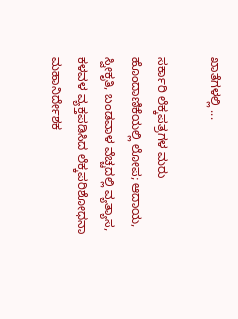ಖಾತೆಗಳಲ್ಲಿ ...

ಸರ್ಕಾರಿ ಲೆಕ್ಕಪತ್ರಗಳ ಮರು ಹೊಂದಾಣಿಕೆಯಲ್ಲಿ ಲೋಪ; ಆದಾಯ, ಸ್ವೀಕೃತಿ, ಬಂಡವಾಳ ವೆಚ್ಚದಲ್ಲಿ ವ್ಯತ್ಯಾಸ, ಕಳವಳ ವ್ಯಕ್ತಪಡಿಸಿದ ಲೆಕ್ಕಪರಿಶೋಧನಾ ಮಹಾನಿರ್ದೇಶಕ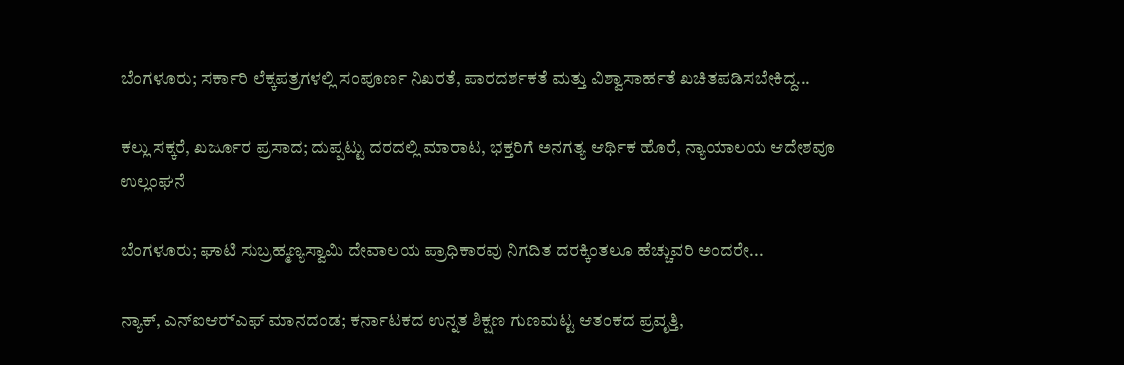ಬೆಂಗಳೂರು; ಸರ್ಕಾರಿ ಲೆಕ್ಕಪತ್ರಗಳಲ್ಲಿ ಸಂಪೂರ್ಣ ನಿಖರತೆ, ಪಾರದರ್ಶಕತೆ ಮತ್ತು ವಿಶ್ವಾಸಾರ್ಹತೆ ಖಚಿತಪಡಿಸಬೇಕಿದ್ದ...

ಕಲ್ಲು ಸಕ್ಕರೆ, ಖರ್ಜೂರ ಪ್ರಸಾದ; ದುಪ್ಪಟ್ಟು ದರದಲ್ಲಿ ಮಾರಾಟ, ಭಕ್ತರಿಗೆ ಅನಗತ್ಯ ಆರ್ಥಿಕ ಹೊರೆ, ನ್ಯಾಯಾಲಯ ಆದೇಶವೂ ಉಲ್ಲಂಘನೆ

ಬೆಂಗಳೂರು; ಘಾಟಿ ಸುಬ್ರಹ್ಮಣ್ಯಸ್ವಾಮಿ ದೇವಾಲಯ ಪ್ರಾಧಿಕಾರವು ನಿಗದಿತ ದರಕ್ಕಿಂತಲೂ ಹೆಚ್ಚುವರಿ ಅಂದರೇ...

ನ್ಯಾಕ್‌, ಎನ್‌ಐಆರ್‍‌ಎಫ್‌ ಮಾನದಂಡ; ಕರ್ನಾಟಕದ ಉನ್ನತ ಶಿಕ್ಷಣ ಗುಣಮಟ್ಟ ಆತಂಕದ ಪ್ರವೃತ್ತಿ,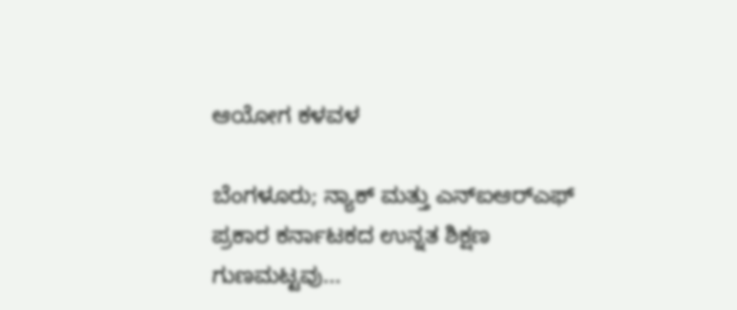ಆಯೋಗ ಕಳವಳ

ಬೆಂಗಳೂರು; ನ್ಯಾಕ್‌ ಮತ್ತು ಎನ್‌ಐಆರ್‍‌ಎಫ್‌ ಪ್ರಕಾರ ಕರ್ನಾಟಕದ ಉನ್ನತ ಶಿಕ್ಷಣ ಗುಣಮಟ್ಟವು...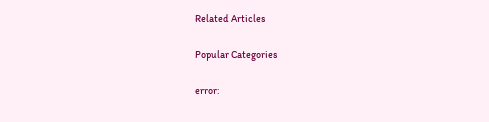Related Articles

Popular Categories

error: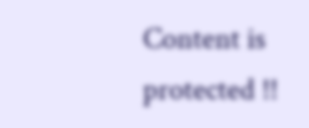Content is protected !!